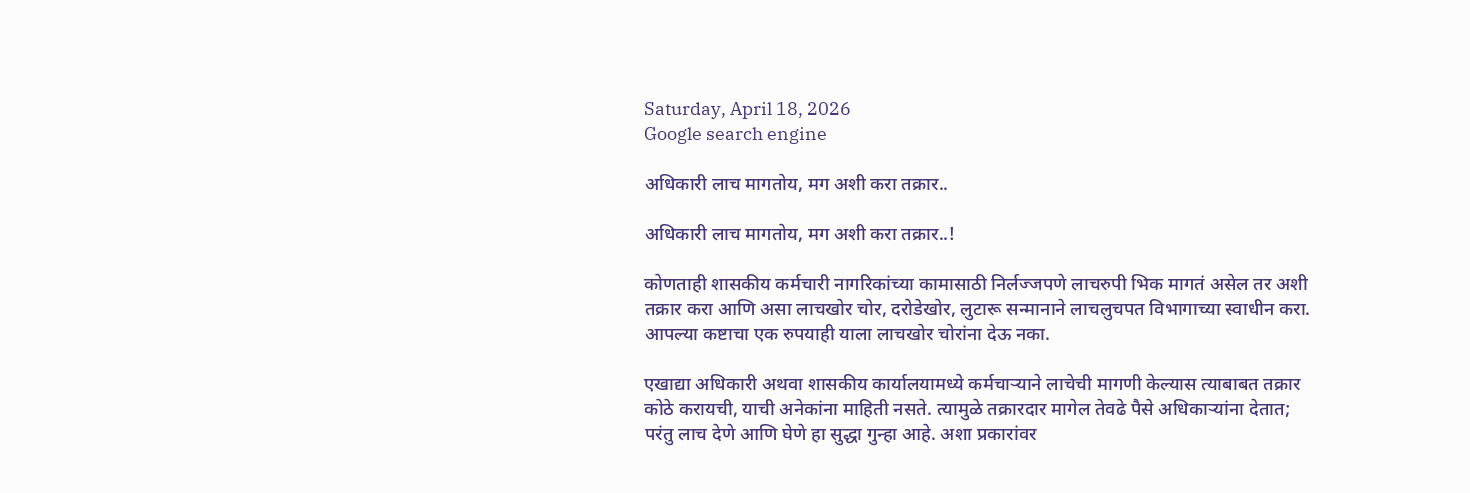Saturday, April 18, 2026
Google search engine

अधिकारी लाच मागतोय, मग अशी करा तक्रार..

अधिकारी लाच मागतोय, मग अशी करा तक्रार..!

कोणताही शासकीय कर्मचारी नागरिकांच्या कामासाठी निर्लज्जपणे लाचरुपी भिक मागतं असेल तर अशी तक्रार करा आणि असा लाचखोर चोर, दरोडेखोर, लुटारू सन्मानाने लाचलुचपत विभागाच्या स्वाधीन करा.
आपल्या कष्टाचा एक रुपयाही याला लाचखोर चोरांना देऊ नका.

एखाद्या अधिकारी अथवा शासकीय कार्यालयामध्ये कर्मचाऱ्याने लाचेची मागणी केल्यास त्याबाबत तक्रार कोठे करायची, याची अनेकांना माहिती नसते. त्यामुळे तक्रारदार मागेल तेवढे पैसे अधिकाऱ्यांना देतात; परंतु लाच देणे आणि घेणे हा सुद्धा गुन्हा आहे. अशा प्रकारांवर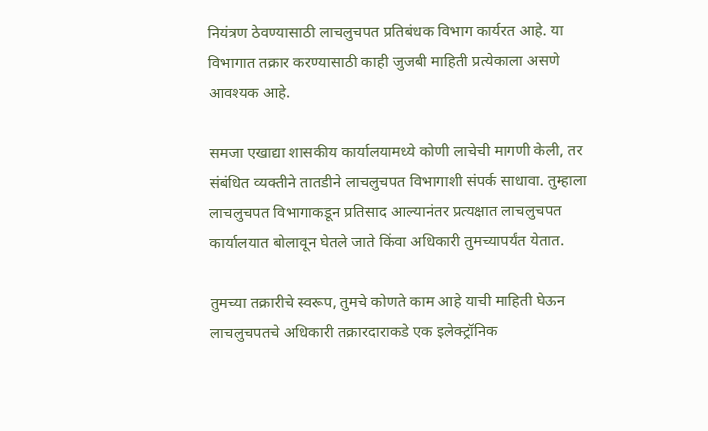नियंत्रण ठेवण्यासाठी लाचलुचपत प्रतिबंधक विभाग कार्यरत आहे. या विभागात तक्रार करण्यासाठी काही जुजबी माहिती प्रत्येकाला असणे आवश्यक आहे.

समजा एखाद्या शासकीय कार्यालयामध्ये कोणी लाचेची मागणी केली, तर संबंधित व्यक्तीने तातडीने लाचलुचपत विभागाशी संपर्क साधावा. तुम्हाला लाचलुचपत विभागाकडून प्रतिसाद आल्यानंतर प्रत्यक्षात लाचलुचपत कार्यालयात बोलावून घेतले जाते किंवा अधिकारी तुमच्यापर्यंत येतात.

तुमच्या तक्रारीचे स्वरूप, तुमचे कोणते काम आहे याची माहिती घेऊन लाचलुचपतचे अधिकारी तक्रारदाराकडे एक इलेक्ट्रॉनिक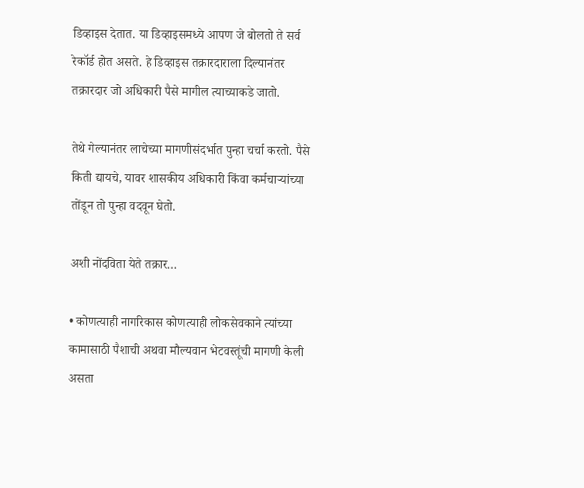डिव्हाइस देतात. या डिव्हाइसमध्ये आपण जे बोलतो ते सर्व रेकॉर्ड होत असते. हे डिव्हाइस तक्रारदाराला दिल्यानंतर तक्रारदार जो अधिकारी पैसे मागील त्याच्याकडे जातो.

तेथे गेल्यानंतर लाचेच्या मागणीसंदर्भात पुन्हा चर्चा करतो. पैसे किती द्यायचे, यावर शासकीय अधिकारी किंवा कर्मचाऱ्यांच्या तोंडून तो पुन्हा वदवून घेतो.

अशी नोंदविता येते तक्रार…

• कोणत्याही नागरिकास कोणत्याही लोकसेवकाने त्यांच्या कामासाठी पैशाची अथवा मौल्यवान भेटवस्तूंची मागणी केली असता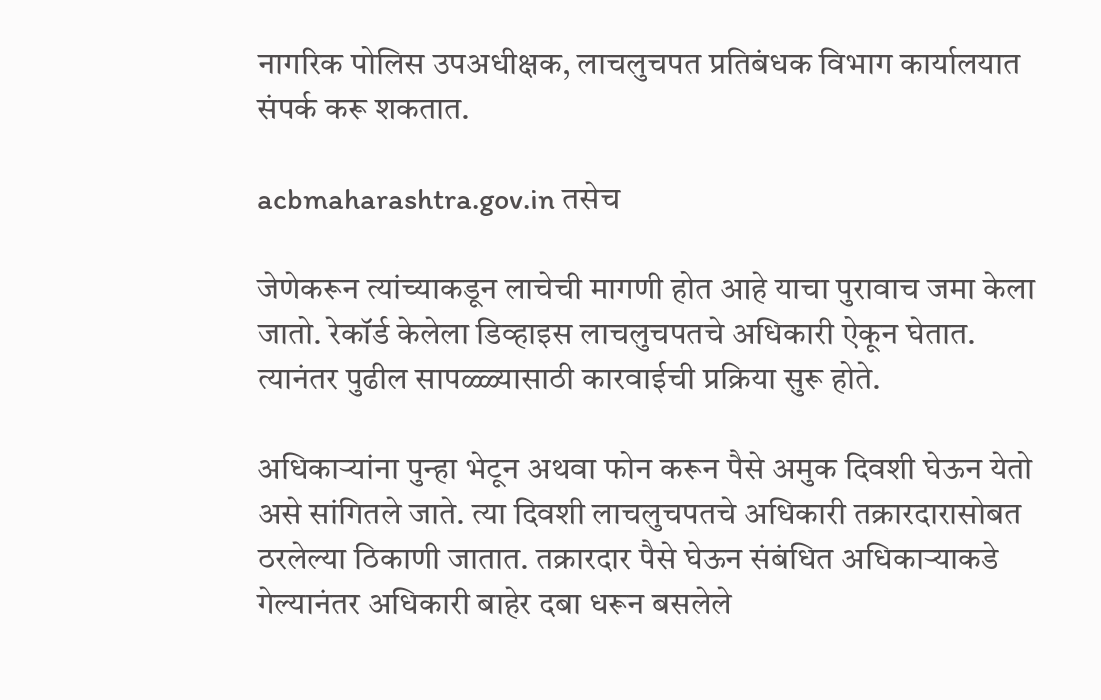नागरिक पोलिस उपअधीक्षक, लाचलुचपत प्रतिबंधक विभाग कार्यालयात संपर्क करू शकतात.

acbmaharashtra.gov.in तसेच

जेणेकरून त्यांच्याकडून लाचेची मागणी होत आहे याचा पुरावाच जमा केला जातो. रेकॉर्ड केलेला डिव्हाइस लाचलुचपतचे अधिकारी ऐकून घेतात. त्यानंतर पुढील सापळ्ळ्यासाठी कारवाईची प्रक्रिया सुरू होते.

अधिकाऱ्यांना पुन्हा भेटून अथवा फोन करून पैसे अमुक दिवशी घेऊन येतो असे सांगितले जाते. त्या दिवशी लाचलुचपतचे अधिकारी तक्रारदारासोबत ठरलेल्या ठिकाणी जातात. तक्रारदार पैसे घेऊन संबंधित अधिकाऱ्याकडे गेल्यानंतर अधिकारी बाहेर दबा धरून बसलेले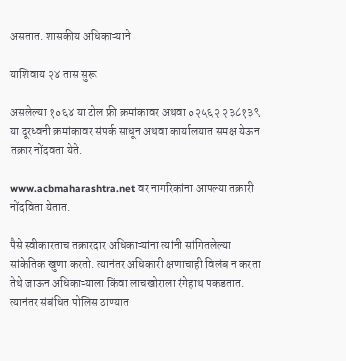असतात. शासकीय अधिकाऱ्याने

याशिवाय २४ तास सुरू

असलेल्या १०६४ या टोल फ्री क्रमांकावर अथवा ०२५६२ २३८१३९ या दूरध्वनी क्रमांकावर संपर्क साधून अथवा कार्यालयात समक्ष येऊन तक्रार नोंदवता येते.

www.acbmaharashtra.net वर नागरिकांना आपल्या तक्रारी नोंदविता येतात.

पैसे स्वीकारताच तक्रारदार अधिकाऱ्यांना त्यांनी सांगितलेल्या सांकेतिक खुणा करतो. त्यानंतर अधिकारी क्षणाचाही विलंब न करता तेथे जाऊन अधिकाऱ्याला किंवा लाचखोराला रंगेहाथ पकडतात. त्यानंतर संबंधित पोलिस ठाण्यात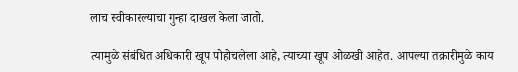लाच स्वीकारल्याचा गुन्हा दाखल केला जातो.

त्यामुळे संबंधित अधिकारी खूप पोहोचलेला आहे, त्याच्या खूप ओळखी आहेत. आपल्या तक्रारीमुळे काय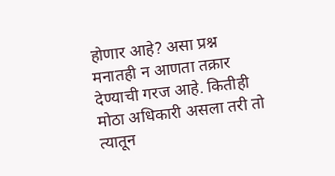होणार आहे? असा प्रश्न मनातही न आणता तक्रार देण्याची गरज आहे. कितीही मोठा अधिकारी असला तरी तो त्यातून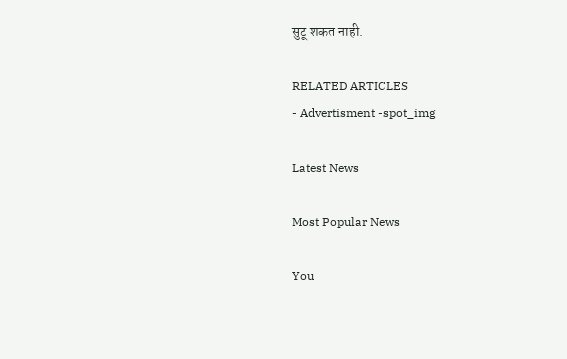सुटू शकत नाही.

RELATED ARTICLES
- Advertisment -spot_img

Latest News

Most Popular News

You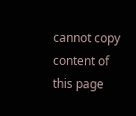cannot copy content of this page